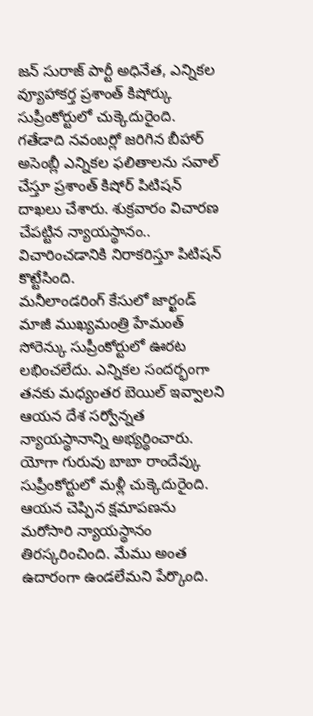జన్ సురాజ్ పార్టీ అధినేత, ఎన్నికల వ్యూహాకర్త ప్రశాంత్ కిషోర్కు సుప్రీంకోర్టులో చుక్కెదురైంది. గతేడాది నవంబర్లో జరిగిన బీహార్ అసెంబ్లీ ఎన్నికల ఫలితాలను సవాల్ చేస్తూ ప్రశాంత్ కిషోర్ పిటిషన్ దాఖలు చేశారు. శుక్రవారం విచారణ చేపట్టిన న్యాయస్థానం.. విచారించడానికి నిరాకరిస్తూ పిటిషన్ కొట్టేసింది.
మనీలాండరింగ్ కేసులో జార్ఖండ్ మాజీ ముఖ్యమంత్రి హేమంత్ సోరెన్కు సుప్రీంకోర్టులో ఊరట లభించలేదు. ఎన్నికల సందర్భంగా తనకు మధ్యంతర బెయిల్ ఇవ్వాలని ఆయన దేశ సర్వోన్నత న్యాయస్థానాన్ని అభ్యర్థించారు.
యోగా గురువు బాబా రాందేవ్కు సుప్రీంకోర్టులో మళ్లీ చుక్కెదురైంది. ఆయన చెప్పిన క్షమాపణను మరోసారి న్యాయస్థానం తిరస్కరించింది. మేము అంత ఉదారంగా ఉండలేమని పేర్కొంది.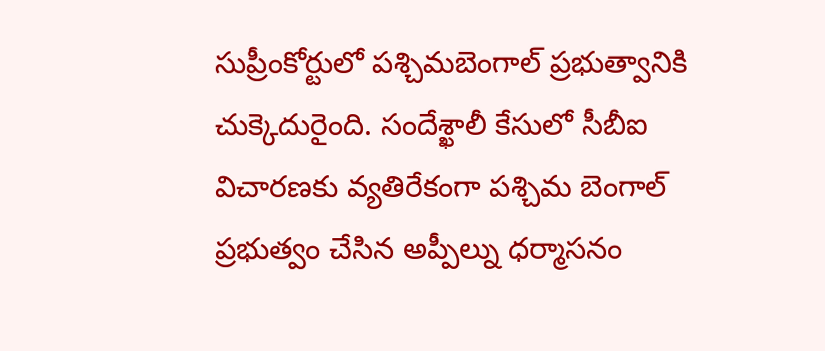సుప్రీంకోర్టులో పశ్చిమబెంగాల్ ప్రభుత్వానికి చుక్కెదురైంది. సందేశ్ఖాలీ కేసులో సీబీఐ విచారణకు వ్యతిరేకంగా పశ్చిమ బెంగాల్ ప్రభుత్వం చేసిన అప్పీల్ను ధర్మాసనం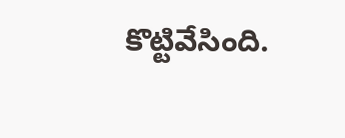కొట్టివేసింది.